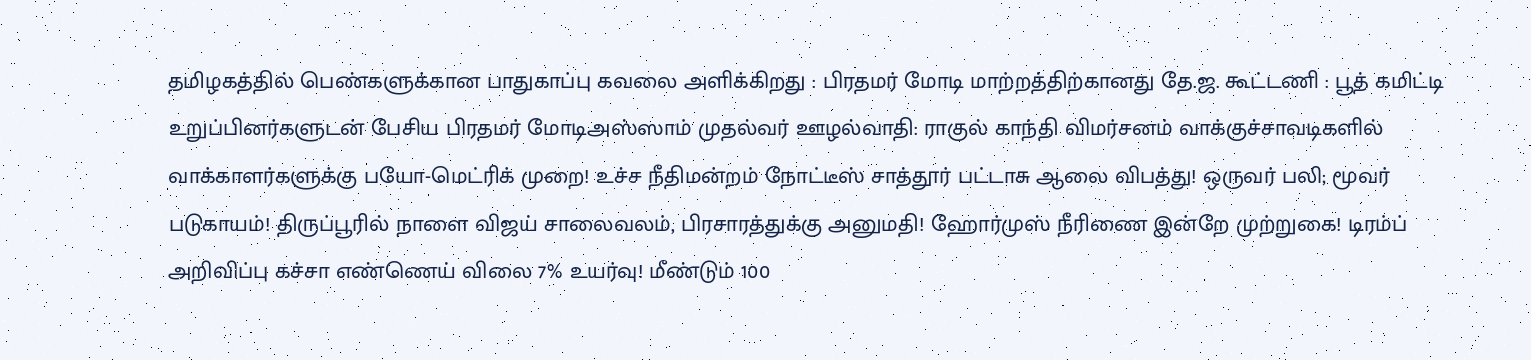தமிழகத்தில் பெண்களுக்கான பாதுகாப்பு கவலை அளிக்கிறது : பிரதமர் மோடி மாற்றத்திற்கானது தே.ஜ. கூட்டணி : பூத் கமிட்டி உறுப்பினர்களுடன் பேசிய பிரதமர் மோடிஅஸ்ஸாம் முதல்வர் ஊழல்வாதி: ராகுல் காந்தி விமர்சனம் வாக்குச்சாவடிகளில் வாக்காளர்களுக்கு பயோ-மெட்ரிக் முறை! உச்ச நீதிமன்றம் நோட்டீஸ் சாத்தூர் பட்டாசு ஆலை விபத்து! ஒருவர் பலி; மூவர் படுகாயம்! திருப்பூரில் நாளை விஜய் சாலைவலம், பிரசாரத்துக்கு அனுமதி! ஹோர்முஸ் நீரிணை இன்றே முற்றுகை! டிரம்ப் அறிவிப்பு கச்சா எண்ணெய் விலை 7% உயர்வு! மீண்டும் 100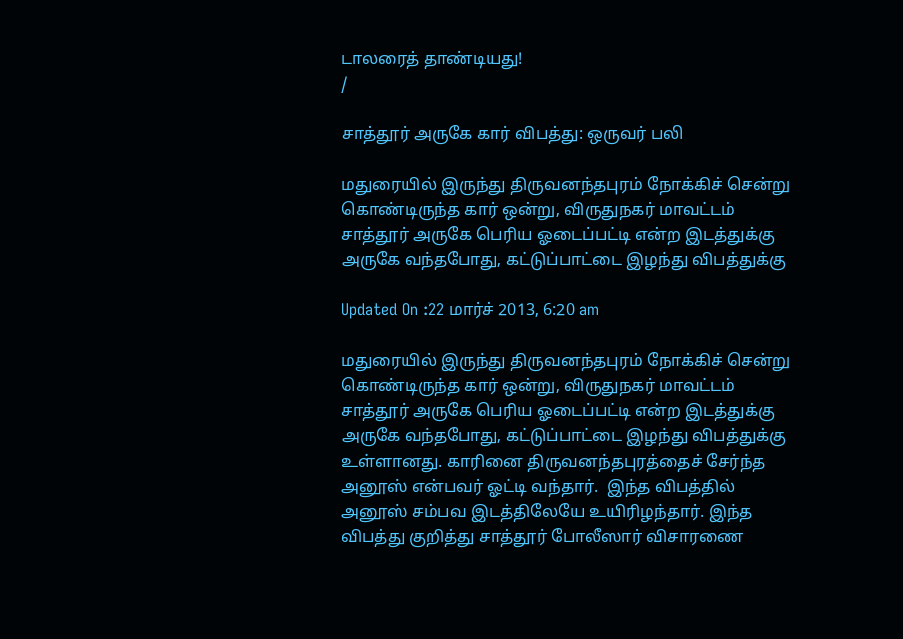டாலரைத் தாண்டியது!
/

சாத்தூர் அருகே கார் விபத்து: ஒருவர் பலி

மதுரையில் இருந்து திருவனந்தபுரம் நோக்கிச் சென்று கொண்டிருந்த கார் ஒன்று, விருதுநகர் மாவட்டம் சாத்தூர் அருகே பெரிய ஓடைப்பட்டி என்ற இடத்துக்கு அருகே வந்தபோது, கட்டுப்பாட்டை இழந்து விபத்துக்கு

Updated On :22 மார்ச் 2013, 6:20 am

மதுரையில் இருந்து திருவனந்தபுரம் நோக்கிச் சென்று கொண்டிருந்த கார் ஒன்று, விருதுநகர் மாவட்டம் சாத்தூர் அருகே பெரிய ஓடைப்பட்டி என்ற இடத்துக்கு அருகே வந்தபோது, கட்டுப்பாட்டை இழந்து விபத்துக்கு உள்ளானது. காரினை திருவனந்தபுரத்தைச் சேர்ந்த அனூஸ் என்பவர் ஓட்டி வந்தார்.  இந்த விபத்தில் அனூஸ் சம்பவ இடத்திலேயே உயிரிழந்தார். இந்த விபத்து குறித்து சாத்தூர் போலீஸார் விசாரணை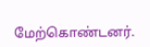மேற்கொண்டனர்.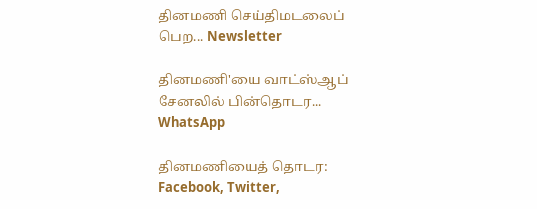தினமணி செய்திமடலைப் பெற... Newsletter

தினமணி'யை வாட்ஸ்ஆப் சேனலில் பின்தொடர... WhatsApp

தினமணியைத் தொடர: Facebook, Twitter,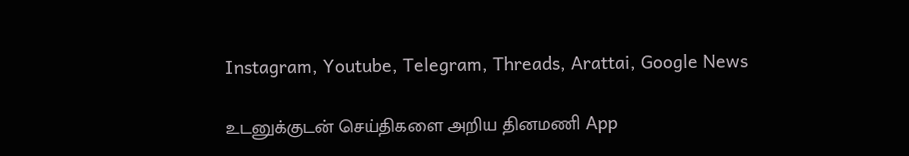Instagram, Youtube, Telegram, Threads, Arattai, Google News

உடனுக்குடன் செய்திகளை அறிய தினமணி App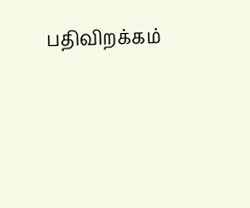பதிவிறக்கம்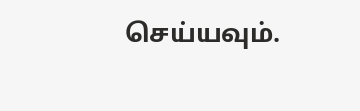செய்யவும்.